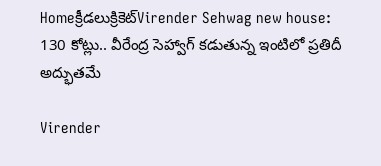Homeక్రీడలుక్రికెట్‌Virender Sehwag new house: 130 కోట్లు.. వీరేంద్ర సెహ్వాగ్ కడుతున్న ఇంటిలో ప్రతిదీ అద్భుతమే

Virender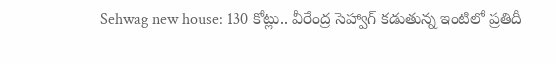Sehwag new house: 130 కోట్లు.. వీరేంద్ర సెహ్వాగ్ కడుతున్న ఇంటిలో ప్రతిదీ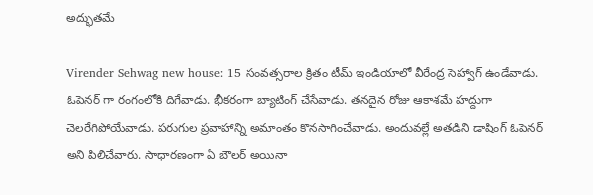అద్భుతమే

Virender Sehwag new house: 15 సంవత్సరాల క్రితం టీమ్ ఇండియాలో వీరేంద్ర సెహ్వాగ్ ఉండేవాడు. ఓపెనర్ గా రంగంలోకి దిగేవాడు. భీకరంగా బ్యాటింగ్ చేసేవాడు. తనదైన రోజు ఆకాశమే హద్దుగా చెలరేగిపోయేవాడు. పరుగుల ప్రవాహాన్ని అమాంతం కొనసాగించేవాడు. అందువల్లే అతడిని డాషింగ్ ఓపెనర్ అని పిలిచేవారు. సాధారణంగా ఏ బౌలర్ అయినా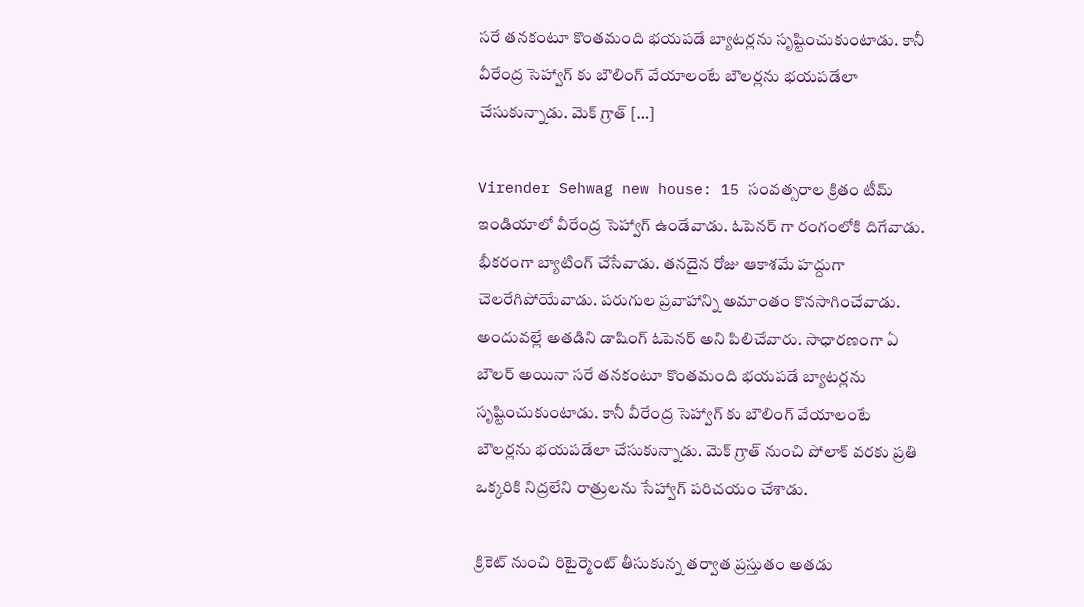సరే తనకంటూ కొంతమంది భయపడే బ్యాటర్లను సృష్టించుకుంటాడు. కానీ వీరేంద్ర సెహ్వాగ్ కు బౌలింగ్ వేయాలంటే బౌలర్లను భయపడేలా చేసుకున్నాడు. మెక్ గ్రాత్ […]

Virender Sehwag new house: 15 సంవత్సరాల క్రితం టీమ్ ఇండియాలో వీరేంద్ర సెహ్వాగ్ ఉండేవాడు. ఓపెనర్ గా రంగంలోకి దిగేవాడు. భీకరంగా బ్యాటింగ్ చేసేవాడు. తనదైన రోజు ఆకాశమే హద్దుగా చెలరేగిపోయేవాడు. పరుగుల ప్రవాహాన్ని అమాంతం కొనసాగించేవాడు. అందువల్లే అతడిని డాషింగ్ ఓపెనర్ అని పిలిచేవారు. సాధారణంగా ఏ బౌలర్ అయినా సరే తనకంటూ కొంతమంది భయపడే బ్యాటర్లను సృష్టించుకుంటాడు. కానీ వీరేంద్ర సెహ్వాగ్ కు బౌలింగ్ వేయాలంటే బౌలర్లను భయపడేలా చేసుకున్నాడు. మెక్ గ్రాత్ నుంచి పోలాక్ వరకు ప్రతి ఒక్కరికి నిద్రలేని రాత్రులను సేహ్వాగ్ పరిచయం చేశాడు.

క్రికెట్ నుంచి రిటైర్మెంట్ తీసుకున్న తర్వాత ప్రస్తుతం అతడు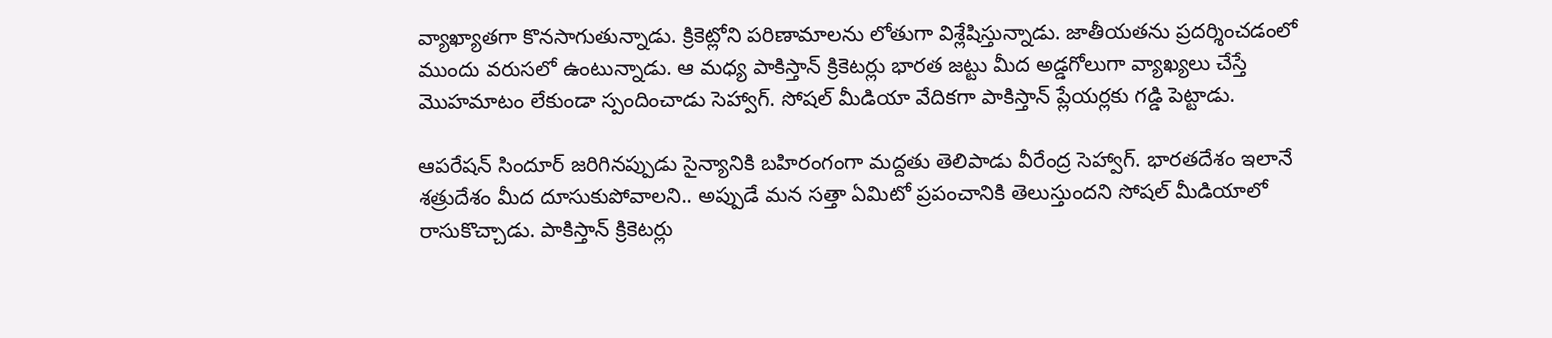వ్యాఖ్యాతగా కొనసాగుతున్నాడు. క్రికెట్లోని పరిణామాలను లోతుగా విశ్లేషిస్తున్నాడు. జాతీయతను ప్రదర్శించడంలో ముందు వరుసలో ఉంటున్నాడు. ఆ మధ్య పాకిస్తాన్ క్రికెటర్లు భారత జట్టు మీద అడ్డగోలుగా వ్యాఖ్యలు చేస్తే మొహమాటం లేకుండా స్పందించాడు సెహ్వాగ్. సోషల్ మీడియా వేదికగా పాకిస్తాన్ ప్లేయర్లకు గడ్డి పెట్టాడు.

ఆపరేషన్ సిందూర్ జరిగినప్పుడు సైన్యానికి బహిరంగంగా మద్దతు తెలిపాడు వీరేంద్ర సెహ్వాగ్. భారతదేశం ఇలానే శత్రుదేశం మీద దూసుకుపోవాలని.. అప్పుడే మన సత్తా ఏమిటో ప్రపంచానికి తెలుస్తుందని సోషల్ మీడియాలో రాసుకొచ్చాడు. పాకిస్తాన్ క్రికెటర్లు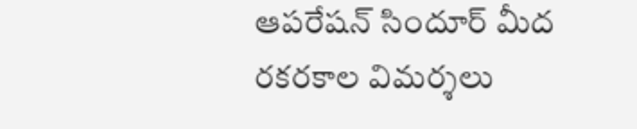ఆపరేషన్ సిందూర్ మీద రకరకాల విమర్శలు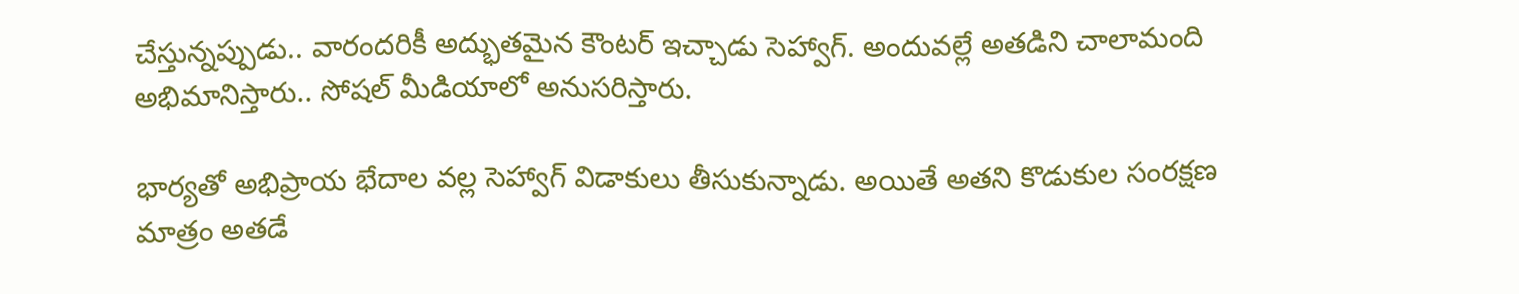చేస్తున్నప్పుడు.. వారందరికీ అద్భుతమైన కౌంటర్ ఇచ్చాడు సెహ్వాగ్. అందువల్లే అతడిని చాలామంది అభిమానిస్తారు.. సోషల్ మీడియాలో అనుసరిస్తారు.

భార్యతో అభిప్రాయ భేదాల వల్ల సెహ్వాగ్ విడాకులు తీసుకున్నాడు. అయితే అతని కొడుకుల సంరక్షణ మాత్రం అతడే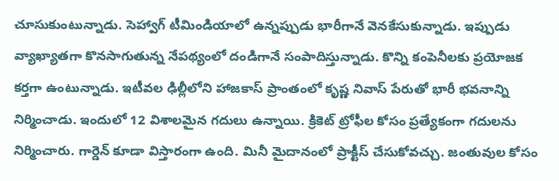చూసుకుంటున్నాడు. సెహ్వాగ్ టీమిండియాలో ఉన్నప్పుడు భారీగానే వెనకేసుకున్నాడు. ఇప్పుడు వ్యాఖ్యాతగా కొనసాగుతున్న నేపథ్యంలో దండిగానే సంపాదిస్తున్నాడు. కొన్ని కంపెనీలకు ప్రయోజక కర్తగా ఉంటున్నాడు. ఇటీవల ఢిల్లీలోని హాజకాస్ ప్రాంతంలో కృష్ణ నివాస్ పేరుతో భారీ భవనాన్ని నిర్మించాడు. ఇందులో 12 విశాలమైన గదులు ఉన్నాయి. క్రికెట్ ట్రోఫీల కోసం ప్రత్యేకంగా గదులను నిర్మించారు. గార్డెన్ కూడా విస్తారంగా ఉంది. మినీ మైదానంలో ప్రాక్టీస్ చేసుకోవచ్చు. జంతువుల కోసం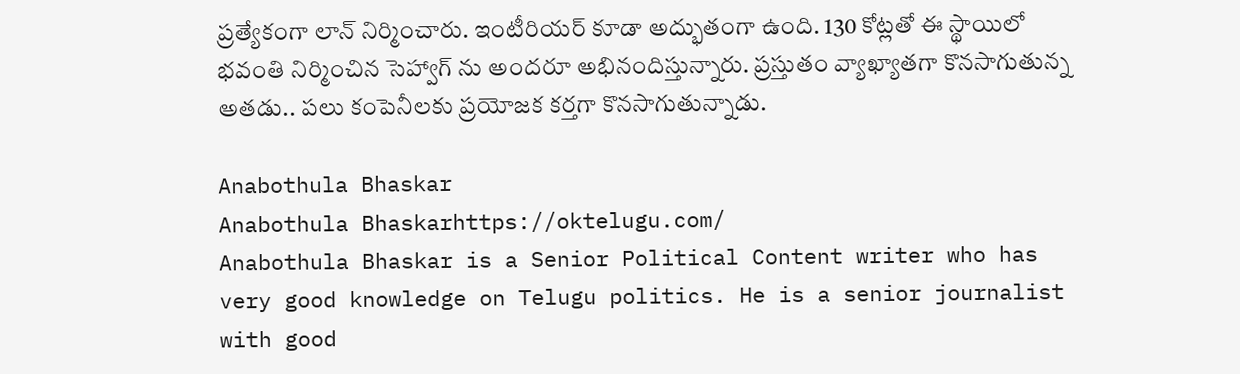ప్రత్యేకంగా లాన్ నిర్మించారు. ఇంటీరియర్ కూడా అద్భుతంగా ఉంది. 130 కోట్లతో ఈ స్థాయిలో భవంతి నిర్మించిన సెహ్వాగ్ ను అందరూ అభినందిస్తున్నారు. ప్రస్తుతం వ్యాఖ్యాతగా కొనసాగుతున్న అతడు.. పలు కంపెనీలకు ప్రయోజక కర్తగా కొనసాగుతున్నాడు.

Anabothula Bhaskar
Anabothula Bhaskarhttps://oktelugu.com/
Anabothula Bhaskar is a Senior Political Content writer who has very good knowledge on Telugu politics. He is a senior journalist with good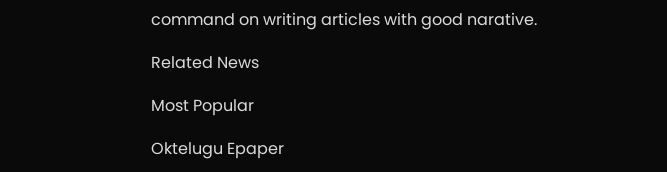command on writing articles with good narative.

Related News

Most Popular

Oktelugu Epaper